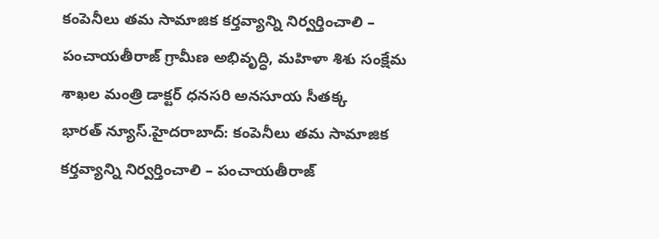కంపెనీలు తమ సామాజిక కర్తవ్యాన్ని నిర్వర్తించాలి – పంచాయతీరాజ్ గ్రామీణ అభివృద్ధి, మహిళా శిశు సంక్షేమ శాఖల మంత్రి డాక్టర్ ధనసరి అనసూయ సీతక్క
భారత్ న్యూస్.హైదరాబాద్: కంపెనీలు తమ సామాజిక కర్తవ్యాన్ని నిర్వర్తించాలి – పంచాయతీరాజ్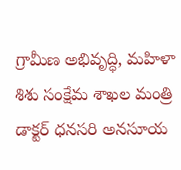గ్రామీణ అభివృద్ధి, మహిళా శిశు సంక్షేమ శాఖల మంత్రి డాక్టర్ ధనసరి అనసూయ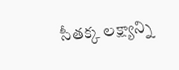సీతక్క లక్ష్యాన్ని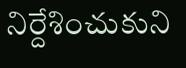నిర్దేశించుకుని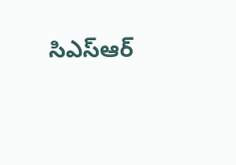సిఎస్ఆర్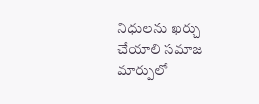నిధులను ఖర్చు చేయాలి సమాజ మార్పులో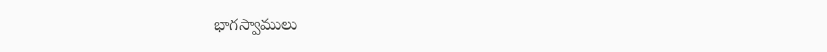భాగస్వాములు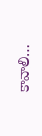కావాలి…